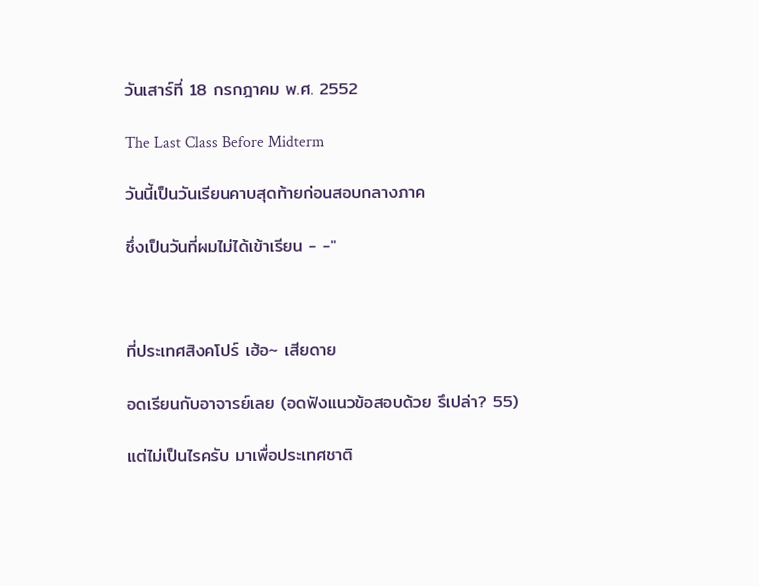วันเสาร์ที่ 18 กรกฎาคม พ.ศ. 2552

The Last Class Before Midterm

วันนี้เป็นวันเรียนคาบสุดท้ายก่อนสอบกลางภาค

ซึ่งเป็นวันที่ผมไม่ได้เข้าเรียน - -"



ที่ประเทศสิงคโปร์ เฮ้อ~ เสียดาย

อดเรียนกับอาจารย์เลย (อดฟังแนวข้อสอบด้วย รึเปล่า? 55)

แต่ไม่เป็นไรครับ มาเพื่อประเทศชาติ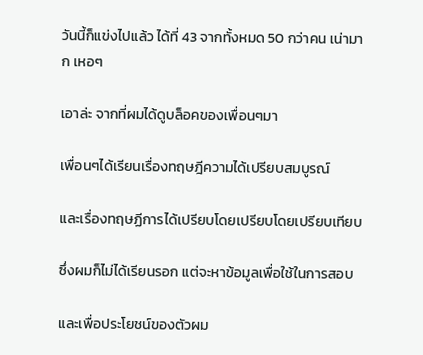วันนี้ก็แข่งไปแล้ว ได้ที่ 43 จากทั้งหมด 50 กว่าคน เน่ามาก เหอๆ

เอาล่ะ จากที่ผมได้ดูบล็อคของเพื่อนๆมา

เพื่อนๆได้เรียนเรื่องทฤษฎีความได้เปรียบสมบูรณ์

และเรื่องทฤษฏีการได้เปรียบโดยเปรียบโดยเปรียบเทียบ

ซึ่งผมก็ไม่ได้เรียนรอก แต่จะหาข้อมูลเพื่อใช้ในการสอบ

และเพื่อประโยชน์ของตัวผม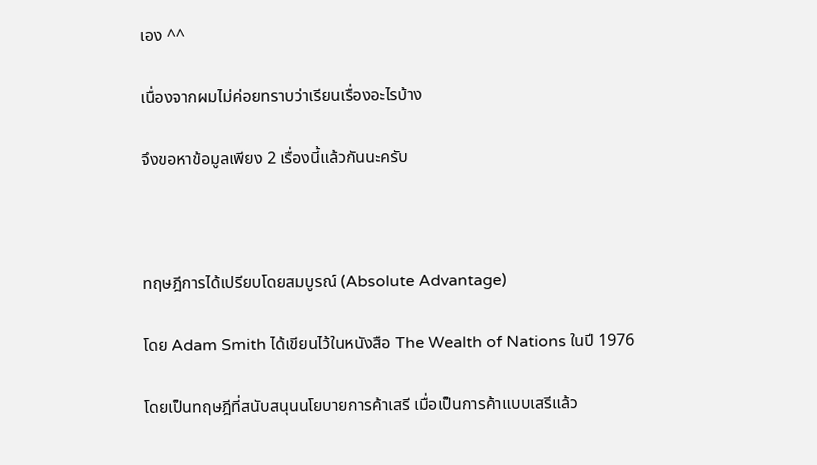เอง ^^

เนื่องจากผมไม่ค่อยทราบว่าเรียนเรื่องอะไรบ้าง

จึงขอหาข้อมูลเพียง 2 เรื่องนี้แล้วกันนะครับ



ทฤษฎีการได้เปรียบโดยสมบูรณ์ (Absolute Advantage)

โดย Adam Smith ได้เขียนไว้ในหนังสือ The Wealth of Nations ในปี 1976

โดยเป็นทฤษฎีที่สนับสนุนนโยบายการค้าเสรี เมื่อเป็นการค้าแบบเสรีแล้ว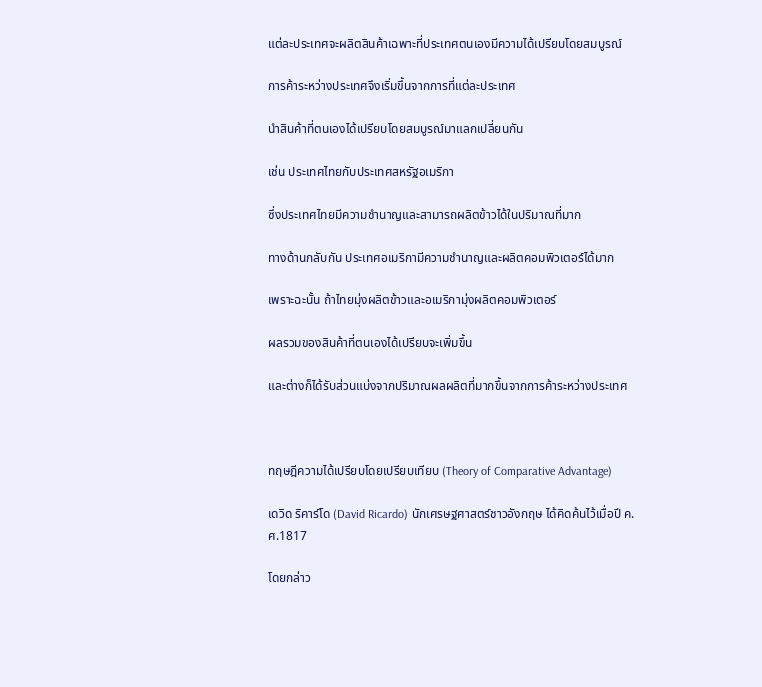แต่ละประเทศจะผลิตสินค้าเฉพาะที่ประเทศตนเองมีความได้เปรียบโดยสมบูรณ์

การค้าระหว่างประเทศจึงเริ่มขึ้นจากการที่แต่ละประเทศ

นำสินค้าที่ตนเองได้เปรียบโดยสมบูรณ์มาแลกเปลี่ยนกัน

เช่น ประเทศไทยกับประเทศสหรัฐอเมริกา

ซึ่งประเทศไทยมีความชำนาญและสามารถผลิตข้าวได้ในปริมาณที่มาก

ทางด้านกลับกัน ประเทศอเมริกามีความชำนาญและผลิตคอมพิวเตอร์ได้มาก

เพราะฉะนั้น ถ้าไทยมุ่งผลิตข้าวและอเมริกามุ่งผลิตคอมพิวเตอร์

ผลรวมของสินค้าที่ตนเองได้เปรียบจะเพิ่มขึ้น

และต่างก็ได้รับส่วนแบ่งจากปริมาณผลผลิตที่มากขึ้นจากการค้าระหว่างประเทศ



ทฤษฎีความได้เปรียบโดยเปรียบเทียบ (Theory of Comparative Advantage)

เดวิด ริคาร์โด (David Ricardo) นักเศรษฐศาสตร์ชาวอังกฤษ ได้คิดค้นไว้เมื่อปี ค.ศ.1817

โดยกล่าว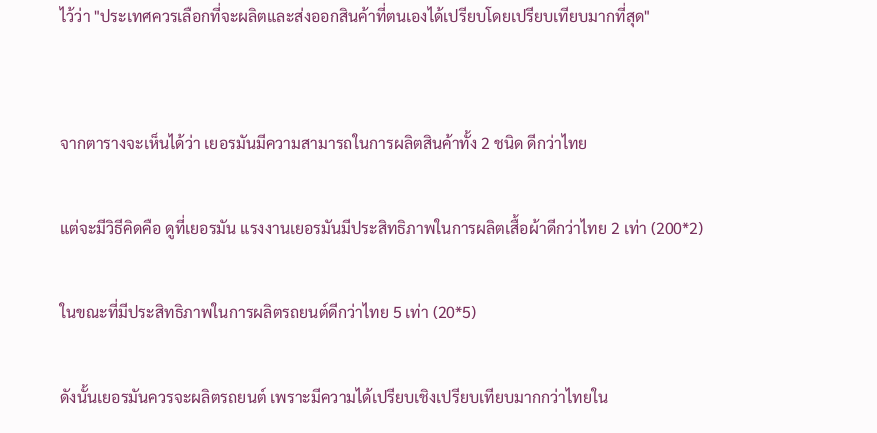ไว้ว่า "ประเทศควรเลือกที่จะผลิตและส่งออกสินค้าที่ตนเองได้เปรียบโดยเปรียบเทียบมากที่สุด"


จากตารางจะเห็นได้ว่า เยอรมันมีความสามารถในการผลิตสินค้าทั้ง 2 ชนิด ดีกว่าไทย

แต่จะมีวิธีคิดคือ ดูที่เยอรมัน แรงงานเยอรมันมีประสิทธิภาพในการผลิตเสื้อผ้าดีกว่าไทย 2 เท่า (200*2)

ในขณะที่มีประสิทธิภาพในการผลิตรถยนต์ดีกว่าไทย 5 เท่า (20*5)

ดังนั้นเยอรมันควรจะผลิตรถยนต์ เพราะมีความได้เปรียบเชิงเปรียบเทียบมากกว่าไทยใน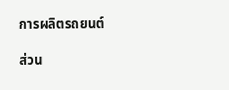การผลิตรถยนต์

ส่วน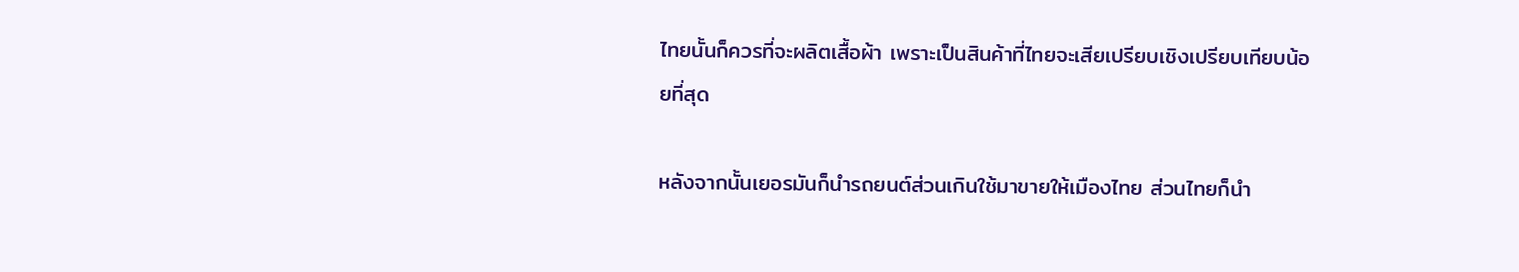ไทยนั้นก็ควรที่จะผลิตเสื้อผ้า เพราะเป็นสินค้าที่ไทยจะเสียเปรียบเชิงเปรียบเทียบน้อยที่สุด

หลังจากนั้นเยอรมันก็นำรถยนต์ส่วนเกินใช้มาขายให้เมืองไทย ส่วนไทยก็นำ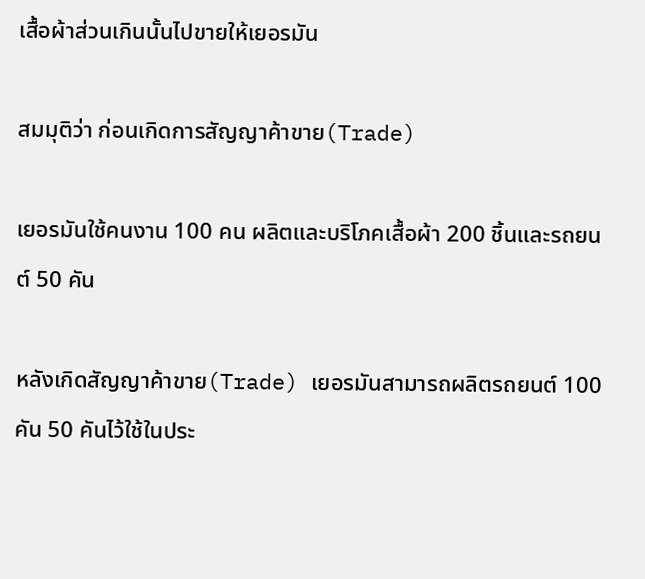เสื้อผ้าส่วนเกินนั้นไปขายให้เยอรมัน

สมมุติว่า ก่อนเกิดการสัญญาค้าขาย(Trade)

เยอรมันใช้คนงาน 100 คน ผลิตและบริโภคเสื้อผ้า 200 ชิ้นและรถยนต์ 50 คัน

หลังเกิดสัญญาค้าขาย(Trade) เยอรมันสามารถผลิตรถยนต์ 100 คัน 50 คันไว้ใช้ในประ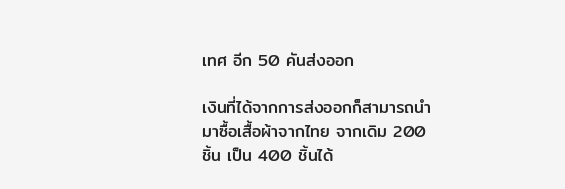เทศ อีก 50 คันส่งออก

เงินที่ได้จากการส่งออกก็สามารถนำมาซื้อเสื้อผ้าจากไทย จากเดิม 200 ชิ้น เป็น 400 ชิ้นได้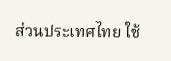ส่วนประเทศไทย ใช้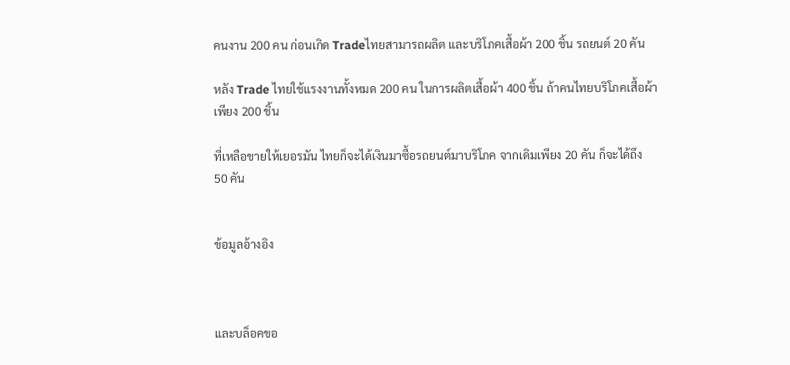คนงาน 200 คน ก่อนเกิด Tradeไทยสามารถผลิต และบริโภคเสื้อผ้า 200 ชิ้น รถยนต์ 20 คัน

หลัง Trade ไทยใช้แรงงานทั้งหมด 200 คน ในการผลิตเสื้อผ้า 400 ชิ้น ถ้าคนไทยบริโภคเสื้อผ้าเพียง 200 ชิ้น

ที่เหลือขายให้เยอรมัน ไทยก็จะได้เงินมาซื้อรถยนต์มาบริโภค จากเดิมเพียง 20 คัน ก็จะได้ถึง 50 คัน


ข้อมูลอ้างอิง



และบล็อคขอ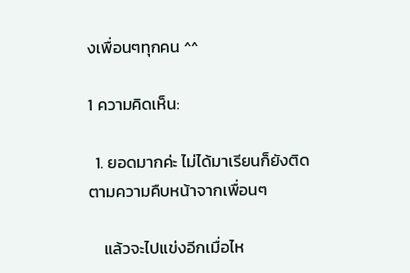งเพื่อนๆทุกคน ^^

1 ความคิดเห็น:

  1. ยอดมากค่ะ ไม่ได้มาเรียนก็ยังติดตามความคืบหน้าจากเพื่อนๆ

    แล้วจะไปแข่งอีกเมื่อไห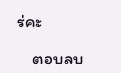ร่คะ

    ตอบลบ